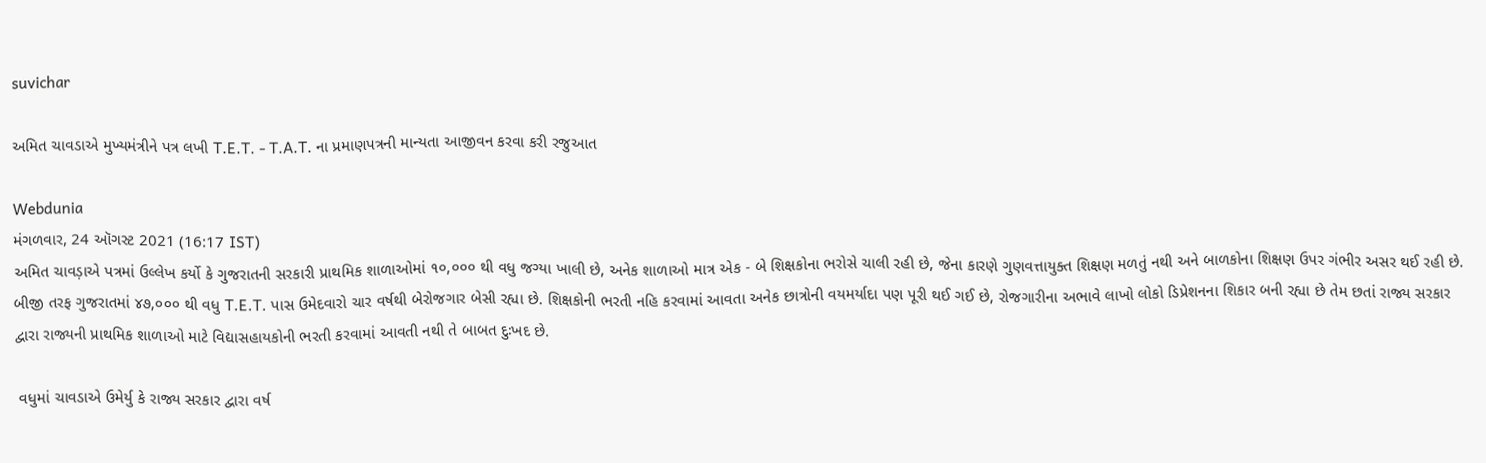suvichar

અમિત ચાવડાએ મુખ્યમંત્રીને પત્ર લખી T.E.T. - T.A.T. ના પ્રમાણપત્રની માન્યતા આજીવન કરવા કરી રજુઆત

Webdunia
મંગળવાર, 24 ઑગસ્ટ 2021 (16:17 IST)
અમિત ચાવડ઼ાએ પત્રમાં ઉલ્લેખ કર્યો કે ગુજરાતની સરકારી પ્રાથમિક શાળાઓમાં ૧૦,૦૦૦ થી વધુ જગ્યા ખાલી છે, અનેક શાળાઓ માત્ર એક - બે શિક્ષકોના ભરોસે ચાલી રહી છે, જેના કારણે ગુણવત્તાયુક્ત શિક્ષણ મળતું નથી અને બાળકોના શિક્ષણ ઉપર ગંભીર અસર થઈ રહી છે. બીજી તરફ ગુજરાતમાં ૪૭,૦૦૦ થી વધુ T.E.T. પાસ ઉમેદવારો ચાર વર્ષથી બેરોજગાર બેસી રહ્યા છે. શિક્ષકોની ભરતી નહિ કરવામાં આવતા અનેક છાત્રોની વયમર્યાદા પણ પૂરી થઈ ગઈ છે, રોજગારીના અભાવે લાખો લોકો ડિપ્રેશનના શિકાર બની રહ્યા છે તેમ છતાં રાજ્ય સરકાર દ્વારા રાજ્યની પ્રાથમિક શાળાઓ માટે વિદ્યાસહાયકોની ભરતી કરવામાં આવતી નથી તે બાબત દુઃખદ છે.

 વધુમાં ચાવડાએ ઉમેર્યુ કે રાજ્ય સરકાર દ્વારા વર્ષ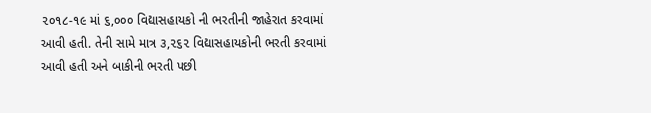૨૦૧૮-૧૯ માં ૬,૦૦૦ વિદ્યાસહાયકો ની ભરતીની જાહેરાત કરવામાં આવી હતી. તેની સામે માત્ર ૩,૨૬૨ વિદ્યાસહાયકોની ભરતી કરવામાં આવી હતી અને બાકીની ભરતી પછી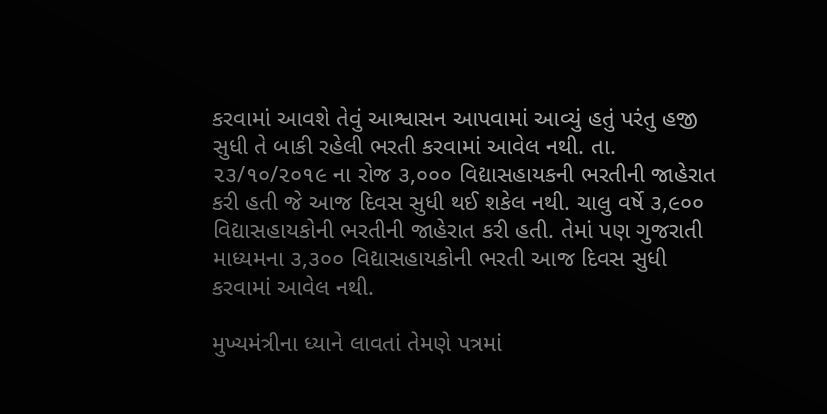કરવામાં આવશે તેવું આશ્વાસન આપવામાં આવ્યું હતું પરંતુ હજી સુધી તે બાકી રહેલી ભરતી કરવામાં આવેલ નથી. તા. ૨૩/૧૦/૨૦૧૯ ના રોજ ૩,૦૦૦ વિદ્યાસહાયકની ભરતીની જાહેરાત કરી હતી જે આજ દિવસ સુધી થઈ શકેલ નથી. ચાલુ વર્ષે ૩,૯૦૦ વિદ્યાસહાયકોની ભરતીની જાહેરાત કરી હતી. તેમાં પણ ગુજરાતી માધ્યમના ૩,૩૦૦ વિદ્યાસહાયકોની ભરતી આજ દિવસ સુધી કરવામાં આવેલ નથી.

મુખ્યમંત્રીના ધ્યાને લાવતાં તેમણે પત્રમાં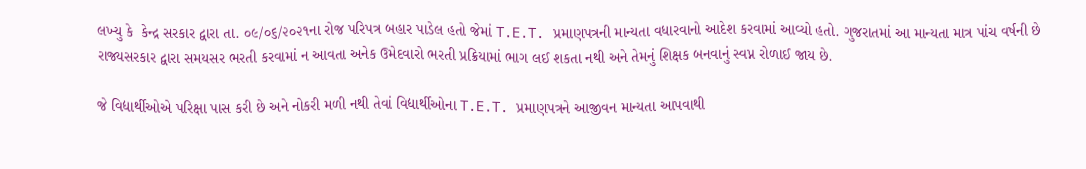લખ્યુ કે  કેન્દ્ર સરકાર દ્વારા તા. ૦૯/૦૬/૨૦૨૧ના રોજ પરિપત્ર બહાર પાડેલ હતો જેમાં T.E.T. પ્રમાણપત્રની માન્યતા વધારવાનો આદેશ કરવામાં આવ્યો હતો. ગુજરાતમાં આ માન્યતા માત્ર પાંચ વર્ષની છે રાજ્યસરકાર દ્વારા સમયસર ભરતી કરવામાં ન આવતા અનેક ઉમેદવારો ભરતી પ્રક્રિયામાં ભાગ લઈ શકતા નથી અને તેમનું શિક્ષક બનવાનું સ્વપ્ન રોળાઈ જાય છે.

જે વિદ્યાર્થીઓએ પરિક્ષા પાસ કરી છે અને નોકરી મળી નથી તેવાં વિદ્યાર્થીઓના T.E.T. પ્રમાણપત્રને આજીવન માન્યતા આપવાથી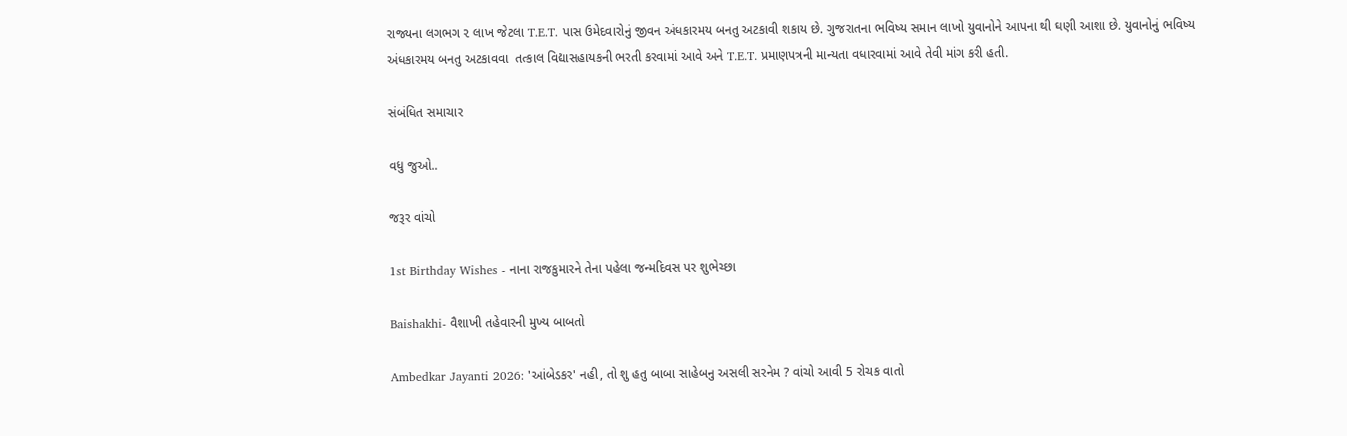રાજ્યના લગભગ ૨ લાખ જેટલા T.E.T. પાસ ઉમેદવારોનું જીવન અંધકારમય બનતુ અટકાવી શકાય છે. ગુજરાતના ભવિષ્ય સમાન લાખો યુવાનોને આપના થી ઘણી આશા છે. યુવાનોનું ભવિષ્ય અંધકારમય બનતુ અટકાવવા  તત્કાલ વિદ્યાસહાયકની ભરતી કરવામાં આવે અને T.E.T. પ્રમાણપત્રની માન્યતા વધારવામાં આવે તેવી માંગ કરી હતી.

સંબંધિત સમાચાર

વધુ જુઓ..

જરૂર વાંચો

1st Birthday Wishes - નાના રાજકુમારને તેના પહેલા જન્મદિવસ પર શુભેચ્છા

Baishakhi- વૈશાખી તહેવારની મુખ્ય બાબતો

Ambedkar Jayanti 2026: 'આંબેડકર' નહી, તો શુ હતુ બાબા સાહેબનુ અસલી સરનેમ ? વાંચો આવી 5 રોચક વાતો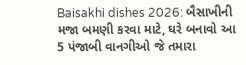Baisakhi dishes 2026: બૈસાખીની મજા બમણી કરવા માટે, ઘરે બનાવો આ 5 પંજાબી વાનગીઓ જે તમારા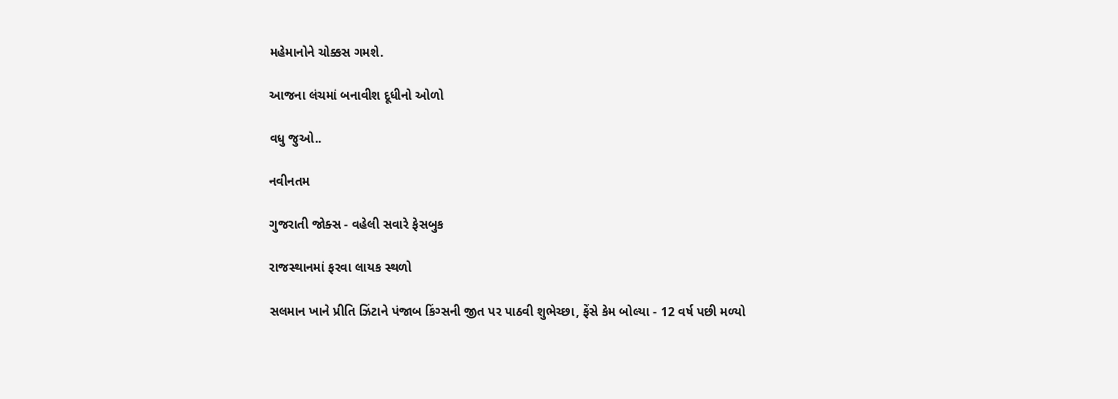મહેમાનોને ચોક્કસ ગમશે.

આજના લંચમાં બનાવીશ દૂધીનો ઓળો

વધુ જુઓ..

નવીનતમ

ગુજરાતી જોક્સ - વહેલી સવારે ફેસબુક

રાજસ્થાનમાં ફરવા લાયક સ્થળો

સલમાન ખાને પ્રીતિ ઝિંટાને પંજાબ કિંગ્સની જીત પર પાઠવી શુભેચ્છા, ફેંસે કેમ બોલ્યા - 12 વર્ષ પછી મળ્યો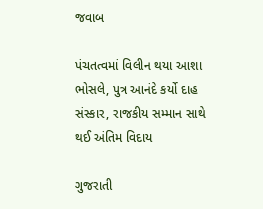જવાબ

પંચતત્વમાં વિલીન થયા આશા ભોસલે, પુત્ર આનંદે કર્યો દાહ સંસ્કાર, રાજકીય સમ્માન સાથે થઈ અંતિમ વિદાય

ગુજરાતી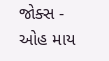જોક્સ - ઓહ માય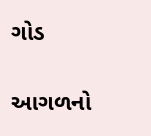ગોડ

આગળનો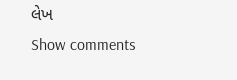લેખ
Show comments